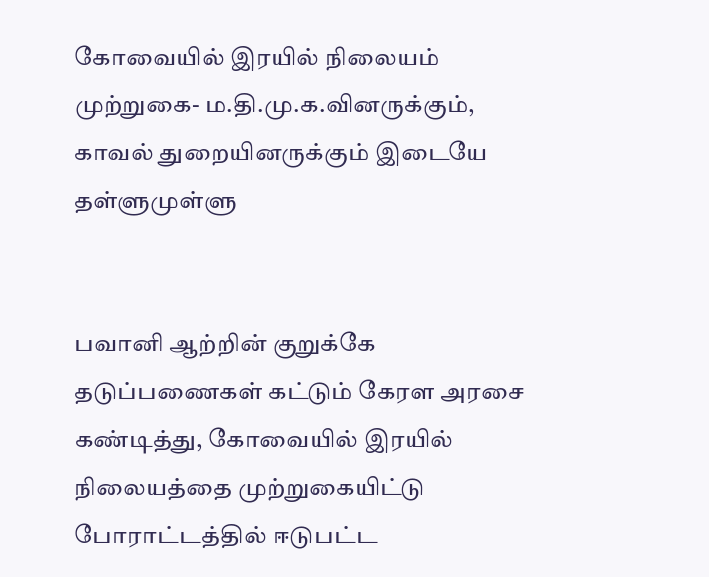கோவையில் இரயில் நிலையம் முற்றுகை- ம.தி.மு.க.வினருக்கும், காவல் துறையினருக்கும் இடையே தள்ளுமுள்ளு


பவானி ஆற்றின் குறுக்கே தடுப்பணைகள் கட்டும் கேரள அரசை கண்டித்து, கோவையில் இரயில் நிலையத்தை முற்றுகையிட்டு போராட்டத்தில் ஈடுபட்ட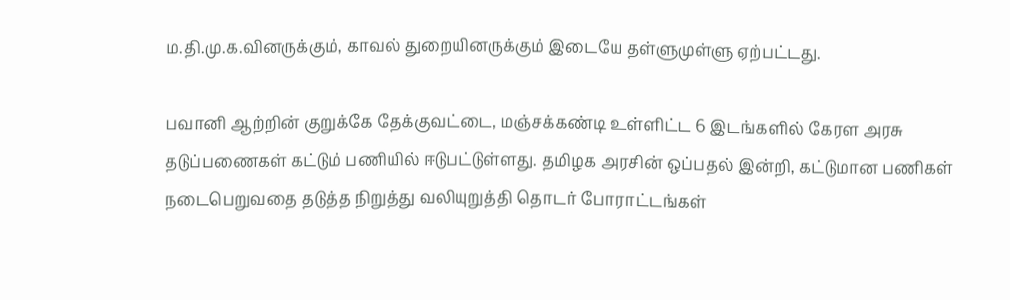ம.தி.மு.க.வினருக்கும், காவல் துறையினருக்கும் இடையே தள்ளுமுள்ளு ஏற்பட்டது.

பவானி ஆற்றின் குறுக்கே தேக்குவட்டை, மஞ்சக்கண்டி உள்ளிட்ட 6 இடங்களில் கேரள அரசு தடுப்பணைகள் கட்டும் பணியில் ஈடுபட்டுள்ளது. தமிழக அரசின் ஒப்பதல் இன்றி, கட்டுமான பணிகள் நடைபெறுவதை தடுத்த நிறுத்து வலியுறுத்தி தொடர் போராட்டங்கள்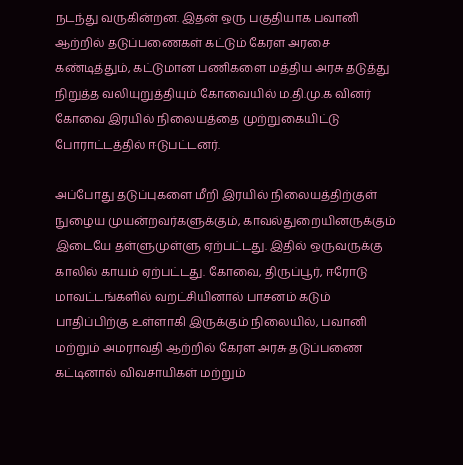நடந்து வருகின்றன. இதன் ஒரு பகுதியாக பவானி ஆற்றில் தடுப்பணைகள் கட்டும் கேரள அரசை கண்டித்தும், கட்டுமான பணிகளை மத்திய அரசு தடுத்து நிறுத்த வலியுறுத்தியும் கோவையில் ம.தி.மு.க வினர் கோவை இரயில் நிலையத்தை முற்றுகையிட்டு போராட்டத்தில் ஈடுபட்டனர்.

அப்போது தடுப்புகளை மீறி இரயில் நிலையத்திற்குள் நுழைய முயன்றவர்களுக்கும், காவல்துறையினருக்கும் இடையே தள்ளுமுள்ளு ஏற்பட்டது. இதில் ஒருவருக்கு காலில் காயம் ஏற்பட்டது. கோவை, திருப்பூர், ஈரோடு மாவட்டங்களில் வறட்சியினால் பாசனம் கடும் பாதிப்பிற்கு உள்ளாகி இருக்கும் நிலையில், பவானி மற்றும் அமராவதி ஆற்றில் கேரள அரசு தடுப்பணை கட்டினால் விவசாயிகள் மற்றும்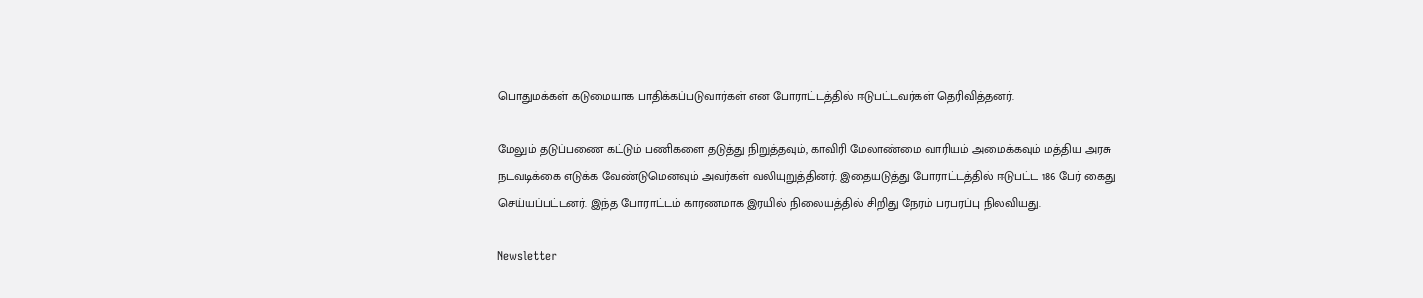பொதுமக்கள் கடுமையாக பாதிக்கப்படுவார்கள் என போராட்டத்தில் ஈடுபட்டவர்கள் தெரிவித்தனர்.

மேலும் தடுப்பணை கட்டும் பணிகளை தடுத்து நிறுத்தவும், காவிரி மேலாண்மை வாரியம் அமைக்கவும் மத்திய அரசு நடவடிக்கை எடுக்க வேண்டுமெனவும் அவர்கள் வலியுறுத்தினர். இதையடுத்து போராட்டத்தில் ஈடுபட்ட 186 பேர் கைது செய்யப்பட்டனர். இந்த போராட்டம் காரணமாக இரயில் நிலையத்தில் சிறிது நேரம் பரபரப்பு நிலவியது.

Newsletter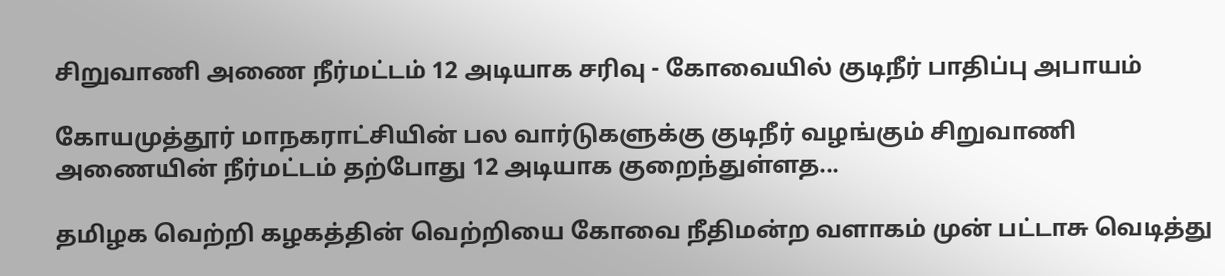சிறுவாணி அணை நீர்மட்டம் 12 அடியாக சரிவு - கோவையில் குடிநீர் பாதிப்பு அபாயம்

கோயமுத்தூர் மாநகராட்சியின் பல வார்டுகளுக்கு குடிநீர் வழங்கும் சிறுவாணி அணையின் நீர்மட்டம் தற்போது 12 அடியாக குறைந்துள்ளத...

தமிழக வெற்றி கழகத்தின் வெற்றியை கோவை நீதிமன்ற வளாகம் முன் பட்டாசு வெடித்து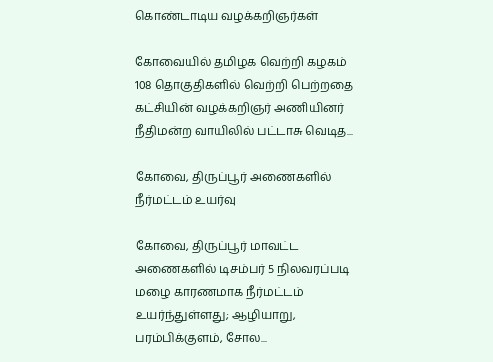கொண்டாடிய வழக்கறிஞர்கள்

கோவையில் தமிழக வெற்றி கழகம் 108 தொகுதிகளில் வெற்றி பெற்றதை கட்சியின் வழக்கறிஞர் அணியினர் நீதிமன்ற வாயிலில் பட்டாசு வெடித...

கோவை, திருப்பூர் அணைகளில் நீர்மட்டம் உயர்வு

கோவை, திருப்பூர் மாவட்ட அணைகளில் டிசம்பர் 5 நிலவரப்படி மழை காரணமாக நீர்மட்டம் உயர்ந்துள்ளது; ஆழியாறு, பரம்பிக்குளம், சோல...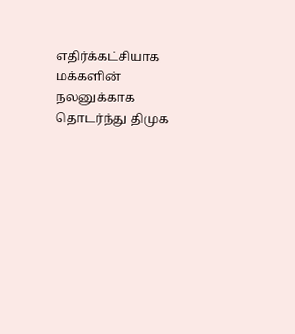எதிர்க்கட்சியாக மக்களின் நலனுக்காக தொடர்ந்து திமுக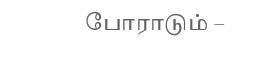போராடும் –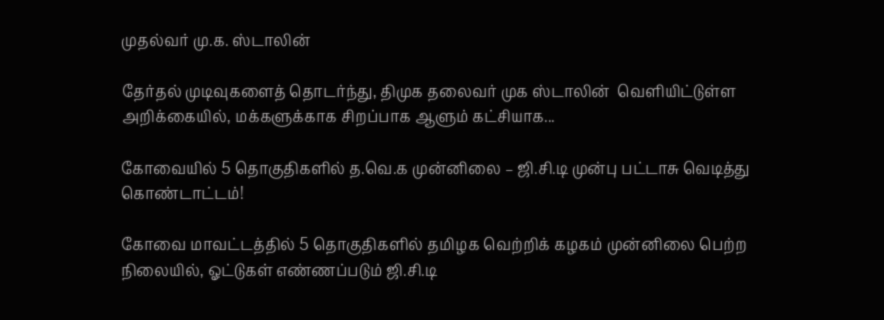முதல்வர் மு.க. ஸ்டாலின்

தேர்தல் முடிவுகளைத் தொடர்ந்து, திமுக தலைவர் முக ஸ்டாலின்  வெளியிட்டுள்ள அறிக்கையில், மக்களுக்காக சிறப்பாக ஆளும் கட்சியாக...

கோவையில் 5 தொகுதிகளில் த.வெ.க முன்னிலை – ஜி.சி.டி முன்பு பட்டாசு வெடித்து கொண்டாட்டம்!

கோவை மாவட்டத்தில் 5 தொகுதிகளில் தமிழக வெற்றிக் கழகம் முன்னிலை பெற்ற நிலையில், ஓட்டுகள் எண்ணப்படும் ஜி.சி.டி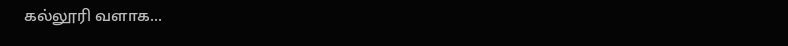கல்லூரி வளாக...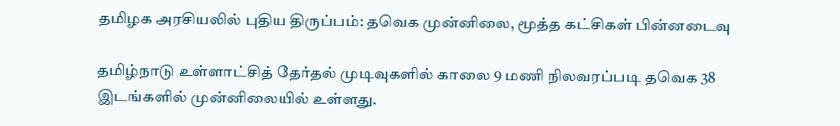தமிழக அரசியலில் புதிய திருப்பம்: தவெக முன்னிலை, மூத்த கட்சிகள் பின்னடைவு

தமிழ்நாடு உள்ளாட்சித் தேர்தல் முடிவுகளில் காலை 9 மணி நிலவரப்படி தவெக 38 இடங்களில் முன்னிலையில் உள்ளது.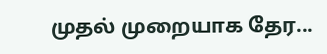முதல் முறையாக தேர...